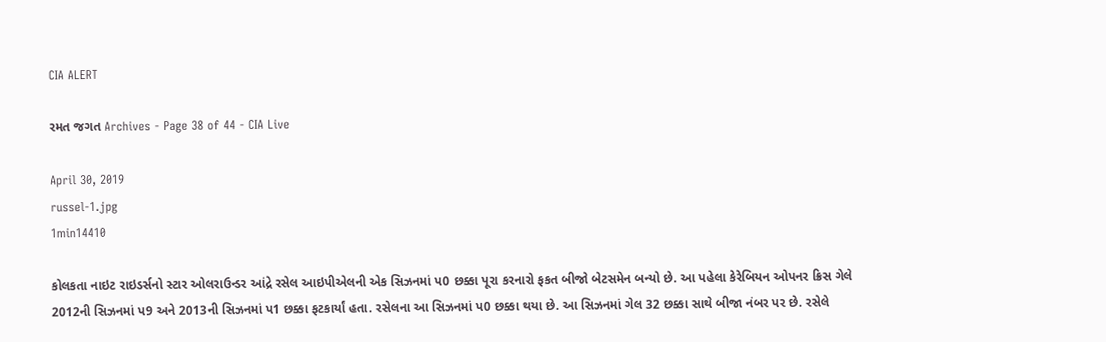CIA ALERT

રમત જગત Archives - Page 38 of 44 - CIA Live

April 30, 2019
russel-1.jpg
1min14410

કોલકતા નાઇટ રાઇડર્સનો સ્ટાર ઓલરાઉન્ડર આંદ્રે રસેલ આઇપીએલની એક સિઝનમાં પ0 છક્કા પૂરા કરનારો ફકત બીજો બેટસમેન બન્યો છે. આ પહેલા કેરેબિયન ઓપનર ક્રિસ ગેલે 2012ની સિઝનમાં પ9 અને 2013ની સિઝનમાં પ1 છક્કા ફટકાર્યાં હતા. રસેલના આ સિઝનમાં પ0 છક્કા થયા છે. આ સિઝનમાં ગેલ 32 છક્કા સાથે બીજા નંબર પર છે. રસેલે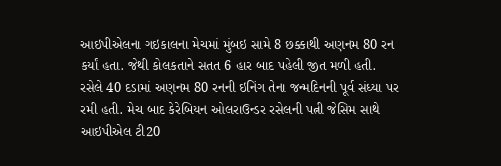આઇપીએલના ગઇકાલના મેચમાં મુંબઇ સામે 8 છક્કાથી અણનમ 80 રન કર્યાં હતા. જેથી કોલકતાને સતત 6 હાર બાદ પહેલી જીત મળી હતી.
રસેલે 40 દડામાં અણનમ 80 રનની ઇનિંગ તેના જન્મદિનની પૂર્વ સંધ્યા પર રમી હતી. મેચ બાદ કેરેબિયન ઓલરાઉન્ડર રસેલની પત્ની જેસિમ સાથે આઇપીએલ ટી20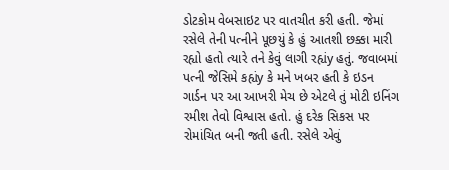ડોટકોમ વેબસાઇટ પર વાતચીત કરી હતી. જેમાં રસેલે તેની પત્નીને પૂછયું કે હું આતશી છક્કા મારી રહ્યો હતો ત્યારે તને કેવું લાગી રહ્યંy હતું. જવાબમાં પત્ની જેસિમે કહ્યંy કે મને ખબર હતી કે ઇડન ગાર્ડન પર આ આખરી મેચ છે એટલે તું મોટી ઇનિંગ રમીશ તેવો વિશ્વાસ હતો. હું દરેક સિકસ પર રોમાંચિત બની જતી હતી. રસેલે એવું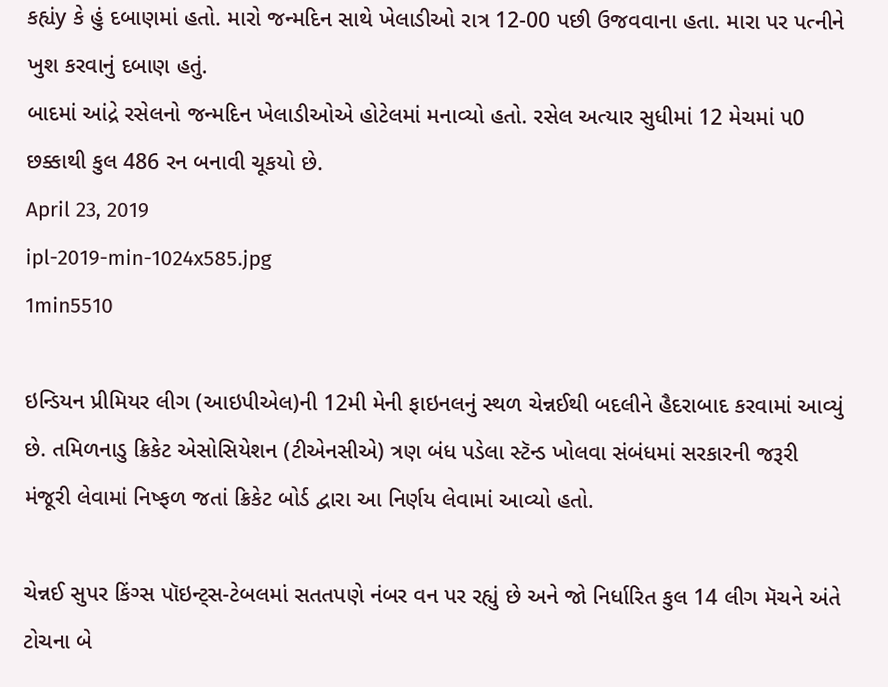કહ્યંy કે હું દબાણમાં હતો. મારો જન્મદિન સાથે ખેલાડીઓ રાત્ર 12-00 પછી ઉજવવાના હતા. મારા પર પત્નીને ખુશ કરવાનું દબાણ હતું.
બાદમાં આંદ્રે રસેલનો જન્મદિન ખેલાડીઓએ હોટેલમાં મનાવ્યો હતો. રસેલ અત્યાર સુધીમાં 12 મેચમાં પ0 છક્કાથી કુલ 486 રન બનાવી ચૂકયો છે.
April 23, 2019
ipl-2019-min-1024x585.jpg
1min5510

ઇન્ડિયન પ્રીમિયર લીગ (આઇપીએલ)ની 12મી મેની ફાઇનલનું સ્થળ ચેન્નઈથી બદલીને હૈદરાબાદ કરવામાં આવ્યું છે. તમિળનાડુ ક્રિકેટ એસોસિયેશન (ટીએનસીએ) ત્રણ બંધ પડેલા સ્ટૅન્ડ ખોલવા સંબંધમાં સરકારની જરૂરી મંજૂરી લેવામાં નિષ્ફળ જતાં ક્રિકેટ બોર્ડ દ્વારા આ નિર્ણય લેવામાં આવ્યો હતો.

ચેન્નઈ સુપર કિંગ્સ પૉઇન્ટ્સ-ટેબલમાં સતતપણે નંબર વન પર રહ્યું છે અને જો નિર્ધારિત કુલ 14 લીગ મૅચને અંતે ટોચના બે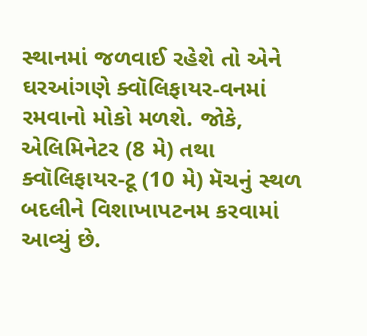સ્થાનમાં જળવાઈ રહેશે તો એને ઘરઆંગણે ક્વૉલિફાયર-વનમાં રમવાનો મોકો મળશે. જોકે, એલિમિનેટર (8 મે) તથા ક્વૉલિફાયર-ટૂ (10 મે) મૅચનું સ્થળ બદલીને વિશાખાપટનમ કરવામાં આવ્યું છે.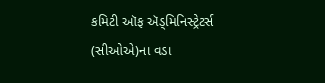કમિટી ઑફ ઍડ્મિનિસ્ટ્રેટર્સ (સીઓએ)ના વડા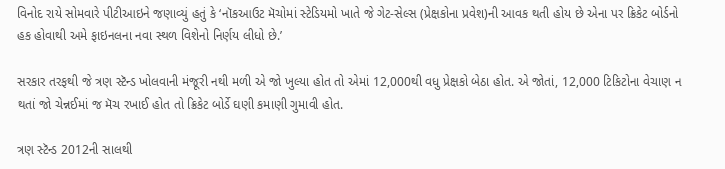વિનોદ રાયે સોમવારે પીટીઆઇને જણાવ્યું હતું કે ‘નૉકઆઉટ મૅચોમાં સ્ટેડિયમો ખાતે જે ગેટ-સેલ્સ (પ્રેક્ષકોના પ્રવેશ)ની આવક થતી હોય છે એના પર ક્રિકેટ બોર્ડનો હક હોવાથી અમે ફાઇનલના નવા સ્થળ વિશેનો નિર્ણય લીધો છે.’

સરકાર તરફથી જે ત્રણ સ્ટૅન્ડ ખોલવાની મંજૂરી નથી મળી એ જો ખુલ્યા હોત તો એમાં 12,000થી વધુ પ્રેક્ષકો બેઠા હોત. એ જોતાં, 12,000 ટિકિટોના વેચાણ ન થતાં જો ચેન્નઈમાં જ મૅચ રખાઈ હોત તો ક્રિકેટ બોર્ડે ઘણી કમાણી ગુમાવી હોત.

ત્રણ સ્ટૅન્ડ 2012ની સાલથી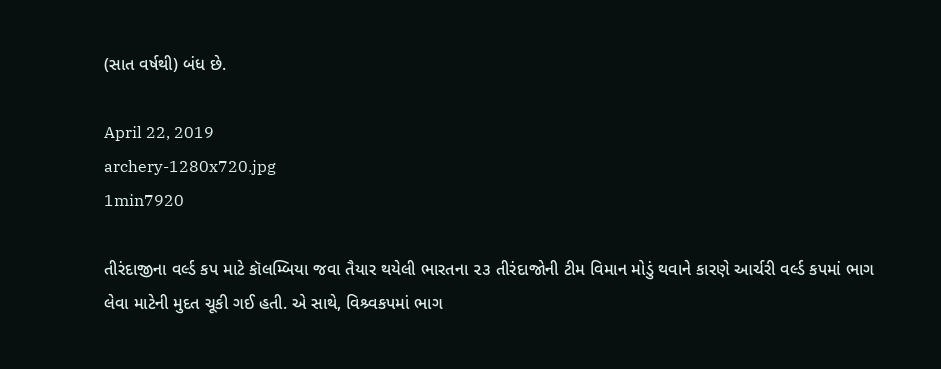(સાત વર્ષથી) બંધ છે.

April 22, 2019
archery-1280x720.jpg
1min7920

તીરંદાજીના વર્લ્ડ કપ માટે કૉલમ્બિયા જવા તૈયાર થયેલી ભારતના ૨૩ તીરંદાજોની ટીમ વિમાન મોડું થવાને કારણે આર્ચરી વર્લ્ડ કપમાં ભાગ લેવા માટેની મુદત ચૂકી ગઈ હતી. એ સાથે, વિશ્ર્વકપમાં ભાગ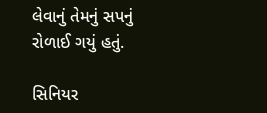લેવાનું તેમનું સપનું રોળાઈ ગયું હતું.

સિનિયર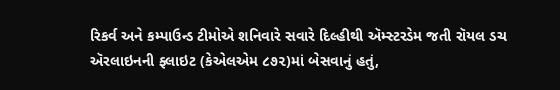રિકર્વ અને કમ્પાઉન્ડ ટીમોએ શનિવારે સવારે દિલ્હીથી ઍમ્સ્ટરડેમ જતી રૉયલ ડચ ઍરલાઇનની ફ્લાઇટ (કેએલએમ ૮૭૨)માં બેસવાનું હતું,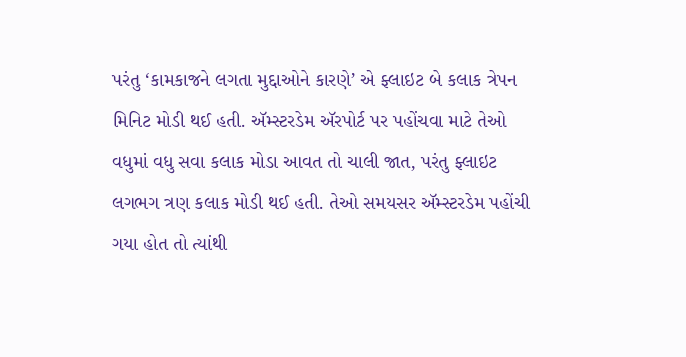પરંતુ ‘કામકાજને લગતા મુદ્દાઓને કારણે’ એ ફ્લાઇટ બે કલાક ત્રેપન મિનિટ મોડી થઈ હતી. ઍમ્સ્ટરડેમ ઍરપોર્ટ પર પહોંચવા માટે તેઓ વધુમાં વધુ સવા કલાક મોડા આવત તો ચાલી જાત, પરંતુ ફ્લાઇટ લગભગ ત્રણ કલાક મોડી થઈ હતી. તેઓ સમયસર ઍમ્સ્ટરડેમ પહોંચી ગયા હોત તો ત્યાંથી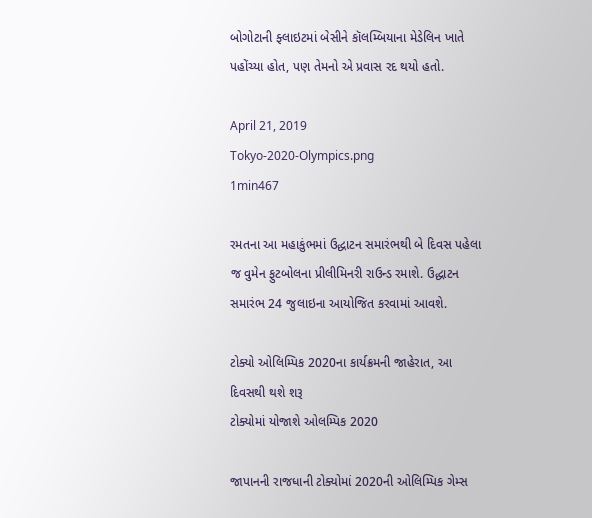બોગોટાની ફ્લાઇટમાં બેસીને કૉલમ્બિયાના મેડેલિન ખાતે પહોંચ્યા હોત, પણ તેમનો એ પ્રવાસ રદ થયો હતો.

April 21, 2019
Tokyo-2020-Olympics.png
1min467

રમતના આ મહાકુંભમાં ઉદ્ધાટન સમારંભથી બે દિવસ પહેલા જ વુમેન ફુટબોલના પ્રીલીમિનરી રાઉન્ડ રમાશે. ઉદ્ધાટન સમારંભ 24 જુલાઇના આયોજિત કરવામાં આવશે.

ટોક્યો ઓલિમ્પિક 2020ના કાર્યક્રમની જાહેરાત, આ દિવસથી થશે શરૂ
ટોક્યોમાં યોજાશે ઓલમ્પિક 2020

જાપાનની રાજધાની ટોક્યોમાં 2020ની ઓલિમ્પિક ગેમ્સ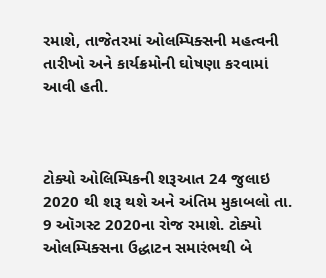રમાશે, તાજેતરમાં ઓલમ્પિક્સની મહત્વની તારીખો અને કાર્યક્રમોની ઘોષણા કરવામાં આવી હતી.



ટોક્યો ઓલિમ્પિકની શરૂઆત 24 જુલાઇ 2020 થી શરૂ થશે અને અંતિમ મુકાબલો તા. 9 ઑગસ્ટ 2020ના રોજ રમાશે. ટોક્યો ઓલમ્પિક્સના ઉદ્ધાટન સમારંભથી બે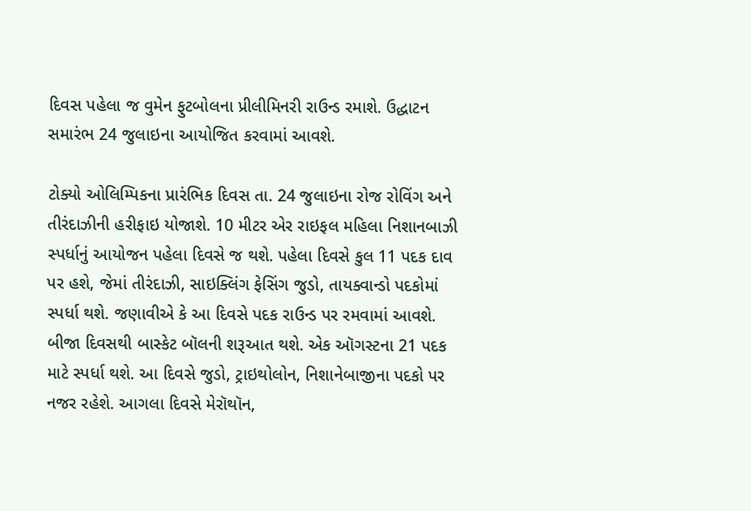દિવસ પહેલા જ વુમેન ફુટબોલના પ્રીલીમિનરી રાઉન્ડ રમાશે. ઉદ્ધાટન સમારંભ 24 જુલાઇના આયોજિત કરવામાં આવશે.

ટોક્યો ઓલિમ્પિકના પ્રારંભિક દિવસ તા. 24 જુલાઇના રોજ રોવિંગ અને તીરંદાઝીની હરીફાઇ યોજાશે. 10 મીટર એર રાઇફલ મહિલા નિશાનબાઝી સ્પર્ધાનું આયોજન પહેલા દિવસે જ થશે. પહેલા દિવસે કુલ 11 પદક દાવ પર હશે, જેમાં તીરંદાઝી, સાઇક્લિંગ ફેસિંગ જુડો, તાયક્વાન્ડો પદકોમાં સ્પર્ધા થશે. જણાવીએ કે આ દિવસે પદક રાઉન્ડ પર રમવામાં આવશે. બીજા દિવસથી બાસ્કેટ બૉલની શરૂઆત થશે. એક ઑગસ્ટના 21 પદક માટે સ્પર્ધા થશે. આ દિવસે જુડો, ટ્રાઇથોલોન, નિશાનેબાજીના પદકો પર નજર રહેશે. આગલા દિવસે મેરૉથૉન,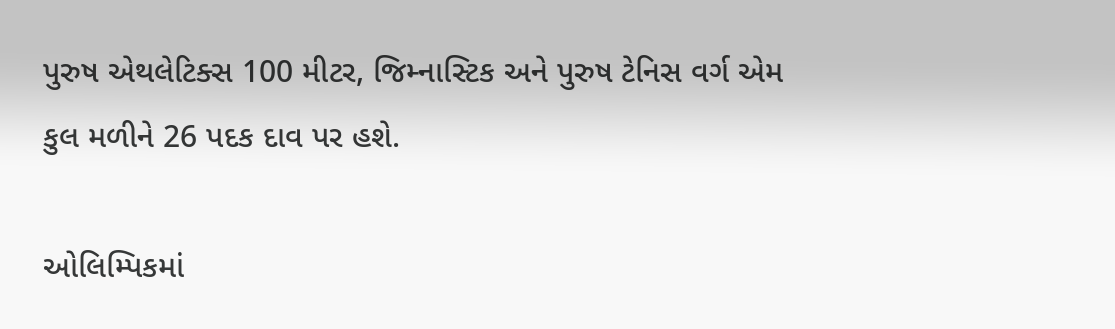પુરુષ એથલેટિક્સ 100 મીટર, જિમ્નાસ્ટિક અને પુરુષ ટેનિસ વર્ગ એમ કુલ મળીને 26 પદક દાવ પર હશે.

ઓલિમ્પિકમાં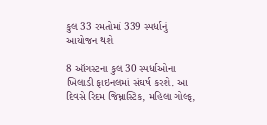કુલ 33 રમતોમાં 339 સ્પર્ધાનું આયોજન થશે

8 ઑગસ્ટના કુલ 30 સ્પર્ધાઓના ખિલાડી ફાઇનલમાં સંઘર્ષ કરશે. આ દિવસે રિદમ જિમ્નાસ્ટિક, મહિલા ગોલ્ફ,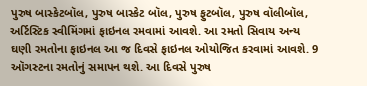પુરુષ બાસ્કેટબૉલ, પુરુષ બાસ્કેટ બૉલ, પુરુષ ફુટબૉલ, પુરુષ વૉલીબૉલ, અર્ટિસ્ટિક સ્વીમિંગમાં ફાઇનલ રમવામાં આવશે. આ રમતો સિવાય અન્ય ઘણી રમતોના ફાઇનલ આ જ દિવસે ફાઇનલ ઓયોજિત કરવામાં આવશે. 9 ઑગસ્ટના રમતોનું સમાપન થશે. આ દિવસે પુરુષ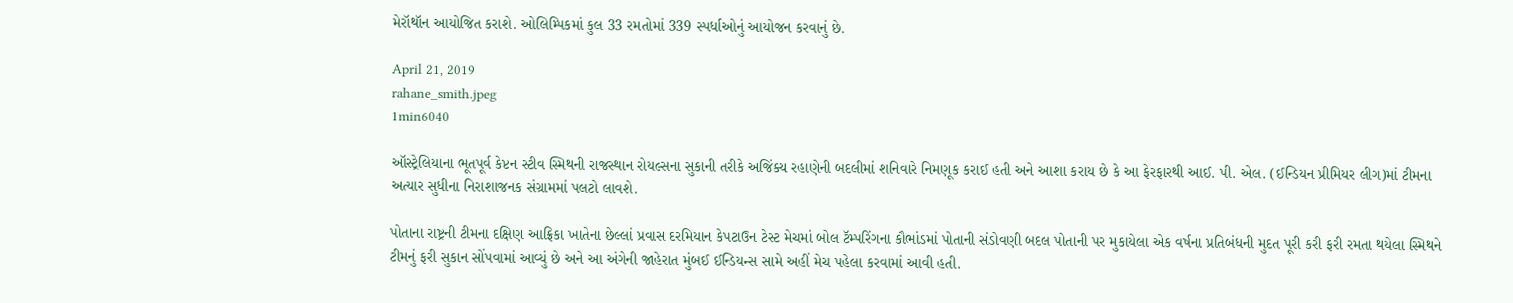મેરૉથૉન આયોજિત કરાશે. ઓલિમ્પિકમાં કુલ 33 રમતોમાં 339 સ્પર્ધાઓનું આયોજન કરવાનું છે.

April 21, 2019
rahane_smith.jpeg
1min6040

ઑસ્ટ્રેલિયાના ભૂતપૂર્વ કેપ્ટન સ્ટીવ સ્મિથની રાજસ્થાન રોયલ્સના સુકાની તરીકે અજિંક્ય રહાણેની બદલીમાં શનિવારે નિમણૂક કરાઈ હતી અને આશા કરાય છે કે આ ફેરફારથી આઈ. પી. એલ. (ઈન્ડિયન પ્રીમિયર લીગ)માં ટીમના અત્યાર સુધીના નિરાશાજનક સંગ્રામમાં પલટો લાવશે.

પોતાના રાષ્ટ્રની ટીમના દક્ષિણ આફ્રિકા ખાતેના છેલ્લાં પ્રવાસ દરમિયાન કેપટાઉન ટેસ્ટ મેચમાં બોલ ટૅમ્પરિંગના કૌભાંડમાં પોતાની સંડોવણી બદલ પોતાની પર મુકાયેલા એક વર્ષના પ્રતિબંધની મુદત પૂરી કરી ફરી રમતા થયેલા સ્મિથને ટીમનું ફરી સુકાન સોંપવામાં આવ્યું છે અને આ અંગેની જાહેરાત મુંબઈ ઈન્ડિયન્સ સામે અહીં મેચ પહેલા કરવામાં આવી હતી.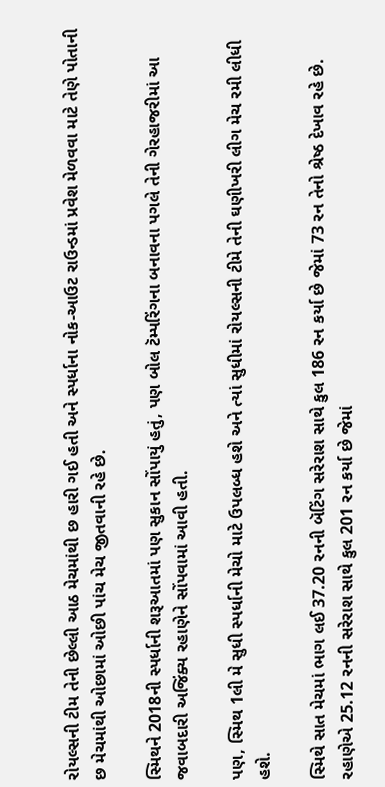રોયલ્સની ટીમ તેની છેલ્લી આઠ મેચમાંથી છ હારી ગઈ હતી અને સ્પર્ધાના નોક-આઉટ રાઉન્ડમાં પ્રવેશ મેળવવા માટે તેણે પોતાની છ મેચમાંથી ઓછામાં ઓછી પાંચ મેચ જીતવાની રહે છે.

સ્મિથને 2018ની સ્પર્ધાની શરૂઆતમાં પણ સુકાન સોંપાયું હતું, પણ બોલ ટૅમ્પરિંગના બનાવના પગલે તેની ગેરહાજરીમાં આ જવાબદારી અજિંક્ય રહાણેને સોંપવામાં આવી હતી.

પણ, સ્મિથ 1લી મે સુધી સ્પર્ધાની મેચો માટે ઉપલબ્ધ હશે અને ત્યાં સુધીમાં રોયલ્સની ટીમે તેની ઘણીખરી લીગ મેચ રમી લીધી હશે.

સ્મિથે સાત મેચમાં ભાગ લઈ 37.20 રનની બૅટિંગ સરેરાશ સાથે કુલ 186 રન કર્યા છે જેમાં 73 રન તેનો શ્રેષ્ઠ દેખાવ રહે છે. રહાણેએ 25.12 રનની સરેરાશ સાથે કુલ 201 રન કર્યા છે જેમાં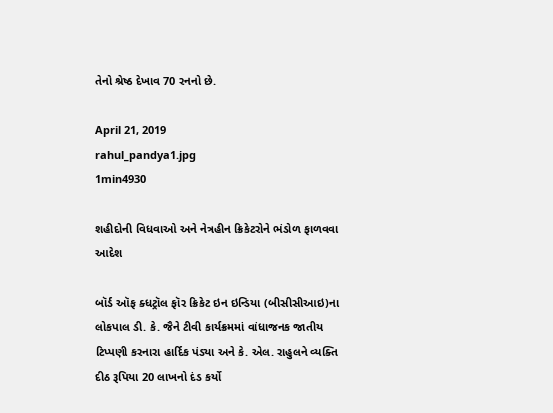તેનો શ્રેષ્ઠ દેખાવ 70 રનનો છે.

April 21, 2019
rahul_pandya1.jpg
1min4930

શહીદોની વિધવાઓ અને નેત્રહીન ક્રિકેટરોને ભંડોળ ફાળવવા આદેશ

બૉર્ડ ઑફ ક્ધટ્રૉલ ફૉર ક્રિકેટ ઇન ઇન્ડિયા (બીસીસીઆઇ)ના લોકપાલ ડી. કે. જૈને ટીવી કાર્યક્રમમાં વાંધાજનક જાતીય ટિપ્પણી કરનારા હાર્દિક પંડ્યા અને કે. એલ. રાહુલને વ્યક્તિ દીઠ રૂપિયા 20 લાખનો દંડ કર્યો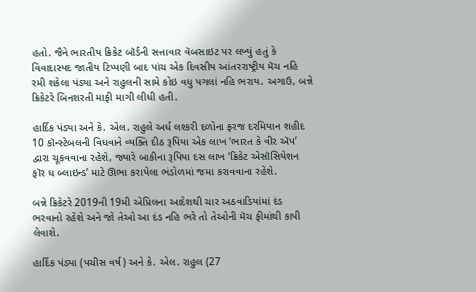હતો. જૈને ભારતીય ક્રિકેટ બૉર્ડની સત્તાવાર વૅબસાઇટ પર લખ્યું હતું કે વિવાદાસ્પદ જાતીય ટિપ્પણી બાદ પાંચ એક દિવસીય આંતરરાષ્ટ્રીય મૅચ નહિ રમી શકેલા પંડ્યા અને રાહુલની સામે કોઇ વધુ પગલાં નહિ ભરાય. અગાઉ, બન્ને ક્રિકેટરે બિનશરતી માફી માગી લીધી હતી.

હાર્દિક પંડ્યા અને કે. એલ. રાહુલે અર્ધ લશ્કરી દળોના ફરજ દરમિયાન શહીદ 10 કૉન્સ્ટેબલની વિધવાને વ્યક્તિ દીઠ રૂપિયા એક લાખ ‘ભારત કે વીર ઍપ’ દ્વારા ચૂકવવાના રહેશે, જ્યારે બાકીના રૂપિયા દસ લાખ ‘ક્રિકેટ એસૉસિયેશન ફૉર ધ બ્લાઇન્ડ’ માટે ઊભા કરાયેલા ભંડોળમાં જમા કરાવવાના રહેશે.

બન્ને ક્રિકેટરે 2019ની 19મી એપ્રિલના આદેશથી ચાર અઠવાડિયાંમાં દંડ ભરવાનો રહેશે અને જો તેઓ આ દંડ નહિ ભરે તો તેઓની મૅચ ફીમાંથી કાપી લેવાશે.

હાર્દિક પંડ્યા (પચીસ વર્ષ) અને કે. એલ. રાહુલ (27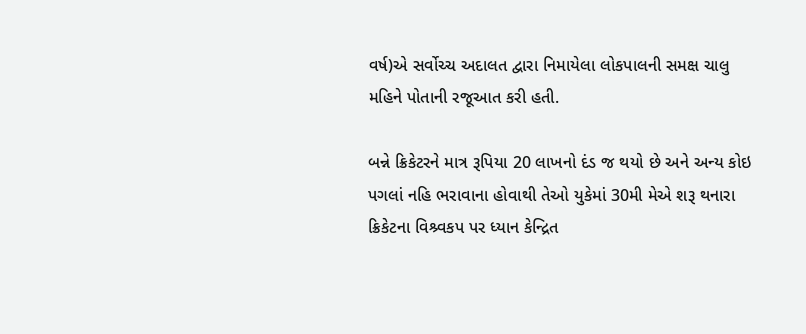વર્ષ)એ સર્વોચ્ચ અદાલત દ્વારા નિમાયેલા લોકપાલની સમક્ષ ચાલુ મહિને પોતાની રજૂઆત કરી હતી.

બન્ને ક્રિકેટરને માત્ર રૂપિયા 20 લાખનો દંડ જ થયો છે અને અન્ય કોઇ પગલાં નહિ ભરાવાના હોવાથી તેઓ યુકેમાં 30મી મેએ શરૂ થનારા ક્રિકેટના વિશ્ર્વકપ પર ધ્યાન કેન્દ્રિત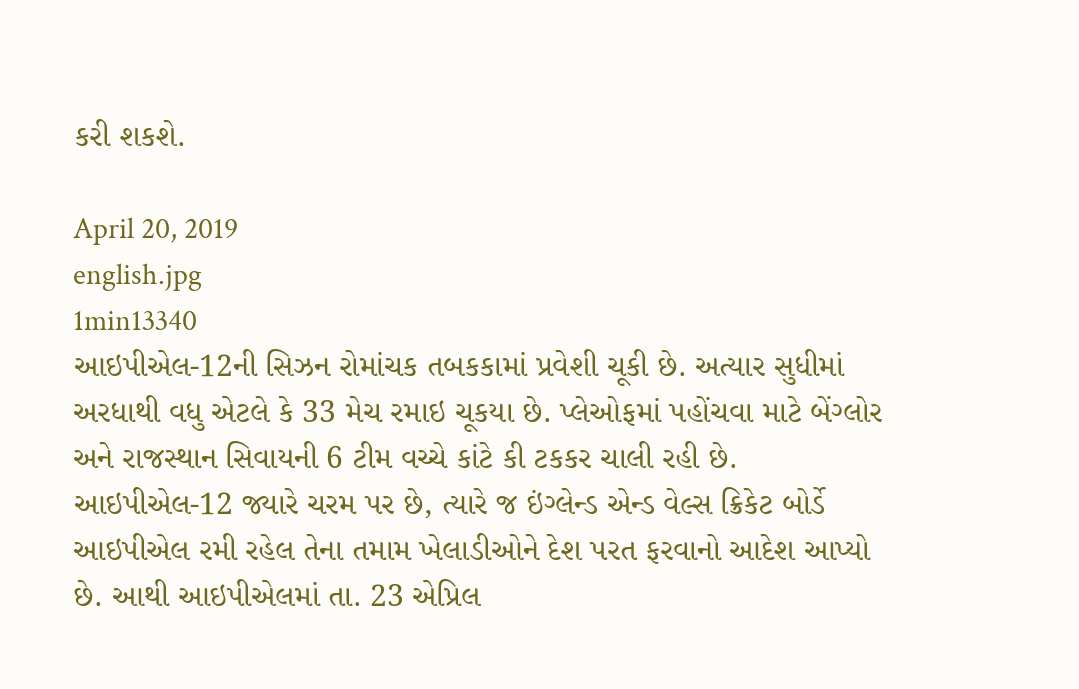કરી શકશે.

April 20, 2019
english.jpg
1min13340
આઇપીએલ-12ની સિઝન રોમાંચક તબકકામાં પ્રવેશી ચૂકી છે. અત્યાર સુધીમાં અરધાથી વધુ એટલે કે 33 મેચ રમાઇ ચૂકયા છે. પ્લેઓફમાં પહોંચવા માટે બેંગ્લોર અને રાજસ્થાન સિવાયની 6 ટીમ વચ્ચે કાંટે કી ટકકર ચાલી રહી છે. આઇપીએલ-12 જ્યારે ચરમ પર છે, ત્યારે જ ઇંગ્લેન્ડ એન્ડ વેલ્સ ક્રિકેટ બોર્ડે આઇપીએલ રમી રહેલ તેના તમામ ખેલાડીઓને દેશ પરત ફરવાનો આદેશ આપ્યો છે. આથી આઇપીએલમાં તા. 23 એપ્રિલ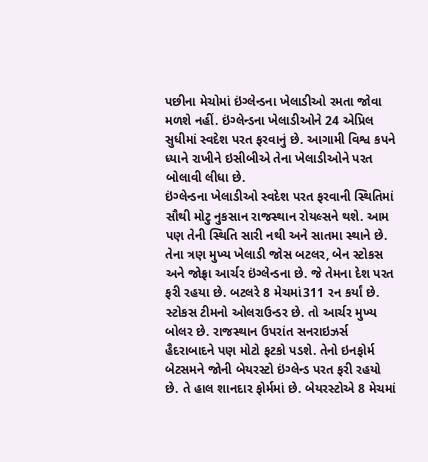પછીના મેચોમાં ઇંગ્લેન્ડના ખેલાડીઓ રમતા જોવા મળશે નહીં. ઇંગ્લેન્ડના ખેલાડીઓને 24 એપ્રિલ સુધીમાં સ્વદેશ પરત ફરવાનું છે. આગામી વિશ્વ કપને ધ્યાને રાખીને ઇસીબીએ તેના ખેલાડીઓને પરત બોલાવી લીધા છે.
ઇંગ્લેન્ડના ખેલાડીઓ સ્વદેશ પરત ફરવાની સ્થિતિમાં સૌથી મોટુ નુકસાન રાજસ્થાન રોયલ્સને થશે. આમ પણ તેની સ્થિતિ સારી નથી અને સાતમા સ્થાને છે. તેના ત્રણ મુખ્ય ખેલાડી જોસ બટલર, બેન સ્ટોકસ અને જોફ્રા આર્ચર ઇંગ્લેન્ડના છે. જે તેમના દેશ પરત ફરી રહયા છે. બટલરે 8 મેચમાં311 રન કર્યાં છે. સ્ટોકસ ટીમનો ઓલરાઉન્ડર છે. તો આર્ચર મુખ્ય બોલર છે. રાજસ્થાન ઉપરાંત સનરાઇઝર્સ હૈદરાબાદને પણ મોટો ફટકો પડશે. તેનો ઇનફોર્મ બેટસમને જોની બેયરસ્ટો ઇંગ્લેન્ડ પરત ફરી રહયો છે. તે હાલ શાનદાર ફોર્મમાં છે. બેયરસ્ટોએ 8 મેચમાં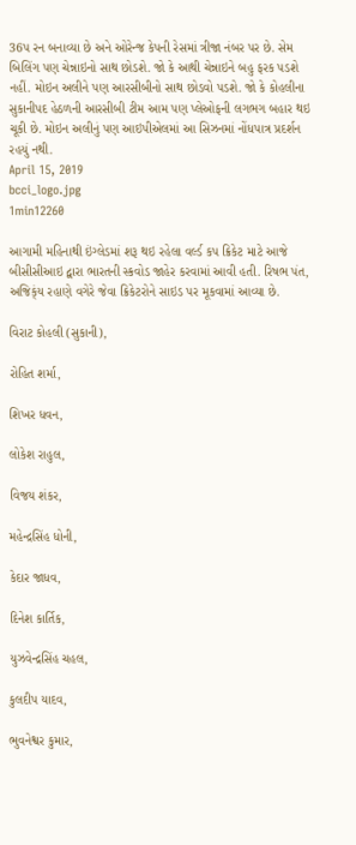36પ રન બનાવ્યા છે અને ઓરેન્જ કેપની રેસમાં ત્રીજા નંબર પર છે. સેમ બિલિંગ પણ ચેન્નાઇનો સાથ છોડશે. જો કે આથી ચેન્નાઇને બહુ ફરક પડશે નહીં. મોઇન અલીને પણ આરસીબીનો સાથ છોડવો પડશે. જો કે કોહલીના સુકાનીપદ હેઠળની આરસીબી ટીમ આમ પણ પ્લેઓફની લગભગ બહાર થઇ ચૂકી છે. મોઇન અલીનું પણ આઇપીએલમાં આ સિઝનમાં નોંધપાત્ર પ્રદર્શન રહયું નથી.
April 15, 2019
bcci_logo.jpg
1min12260

આગામી મહિનાથી ઇંગ્લેડમાં શરૂ થઇ રહેલા વર્લ્ડ કપ ક્રિકેટ માટે આજે બીસીસીઆઇ દ્વારા ભારતની સ્કવોડ જાહેર કરવામાં આવી હતી. રિષભ પંત, અજિક્ંય રહાણે વગેરે જેવા ક્રિકેટરોને સાઇડ પર મૂકવામાં આવ્યા છે.

વિરાટ કોહલી (સુકાની),

રોહિત શર્મા,

શિખર ધવન,

લોકેશ રાહુલ,

વિજય શંકર,

મહેન્દ્રસિંહ ધોની,

કેદાર જાધવ,

દિનેશ કાર્તિક,

યુઝવેન્દ્રસિંહ ચહલ,

કુલદીપ યાદવ,

ભુવનેશ્વર કુમાર,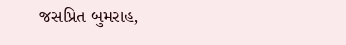જસપ્રિત બુમરાહ,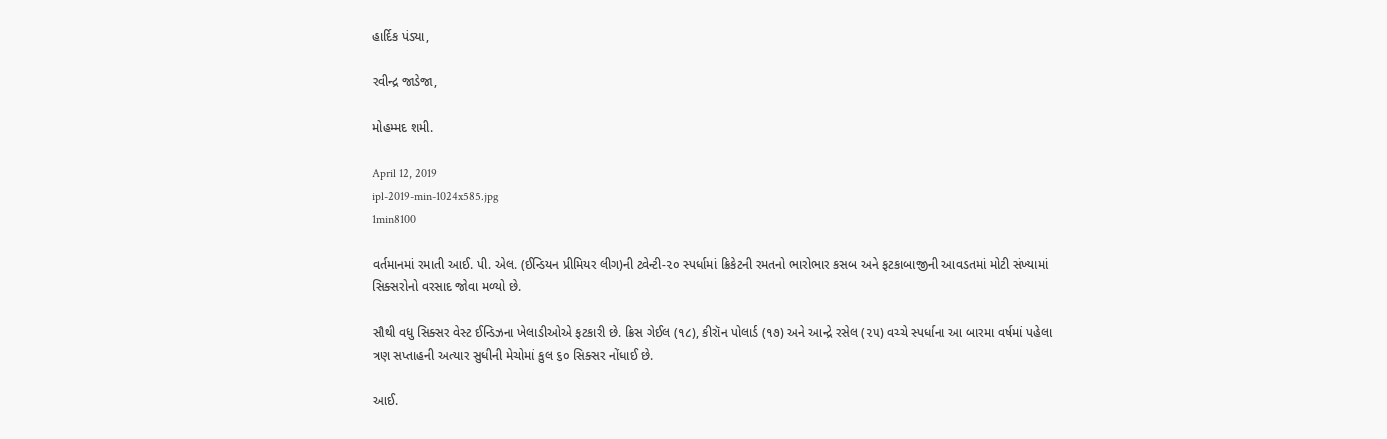હાર્દિક પંડ્યા,

રવીન્દ્ર જાડેજા,

મોહમ્મદ શમી.

April 12, 2019
ipl-2019-min-1024x585.jpg
1min8100

વર્તમાનમાં રમાતી આઈ. પી. એલ. (ઈન્ડિયન પ્રીમિયર લીગ)ની ટ્વેન્ટી-૨૦ સ્પર્ધામાં ક્રિકેટની રમતનો ભારોભાર કસબ અને ફટકાબાજીની આવડતમાં મોટી સંખ્યામાં સિક્સરોનો વરસાદ જોવા મળ્યો છે.

સૌથી વધુ સિક્સર વેસ્ટ ઈન્ડિઝના ખેલાડીઓએ ફટકારી છે. ક્રિસ ગેઈલ (૧૮), કીરૉન પોલાર્ડ (૧૭) અને આન્દ્રે રસેલ (૨૫) વચ્ચે સ્પર્ધાના આ બારમા વર્ષમાં પહેલા ત્રણ સપ્તાહની અત્યાર સુધીની મેચોમાં કુલ ૬૦ સિક્સર નોંધાઈ છે.

આઈ.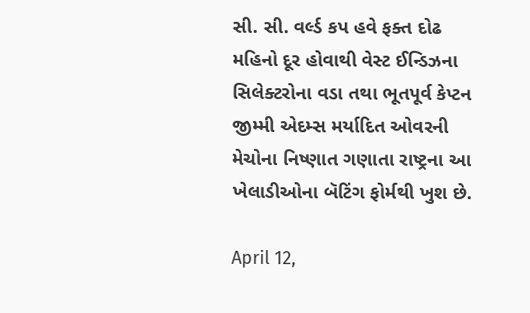સી. સી. વર્લ્ડ કપ હવે ફક્ત દોઢ મહિનો દૂર હોવાથી વેસ્ટ ઈન્ડિઝના સિલેક્ટરોના વડા તથા ભૂતપૂર્વ કેપ્ટન જીમ્મી એદમ્સ મર્યાદિત ઓવરની મેચોના નિષ્ણાત ગણાતા રાષ્ટ્રના આ ખેલાડીઓના બૅટિંગ ફોર્મથી ખુશ છે.

April 12,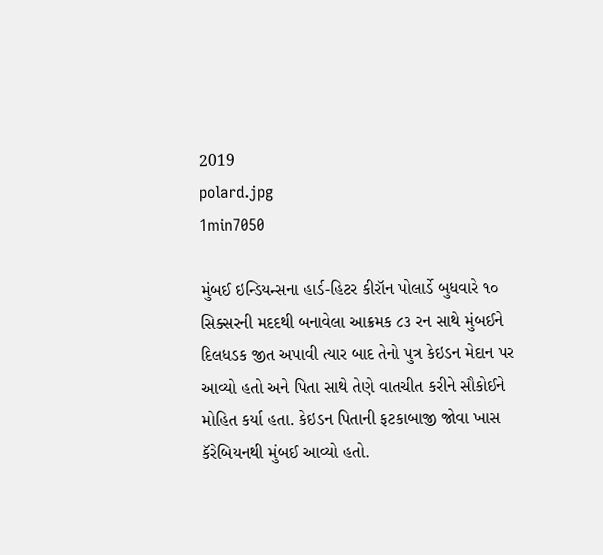2019
polard.jpg
1min7050

મુંબઈ ઇન્ડિયન્સના હાર્ડ-હિટર કીરૉન પોલાર્ડે બુધવારે ૧૦ સિક્સરની મદદથી બનાવેલા આક્રમક ૮૩ રન સાથે મુંબઈને દિલધડક જીત અપાવી ત્યાર બાદ તેનો પુત્ર કેઇડન મેદાન પર આવ્યો હતો અને પિતા સાથે તેણે વાતચીત કરીને સૌકોઈને મોહિત કર્યા હતા. કેઇડન પિતાની ફટકાબાજી જોવા ખાસ કૅરેબિયનથી મુંબઈ આવ્યો હતો.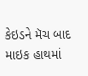કેઇડને મૅચ બાદ માઇક હાથમાં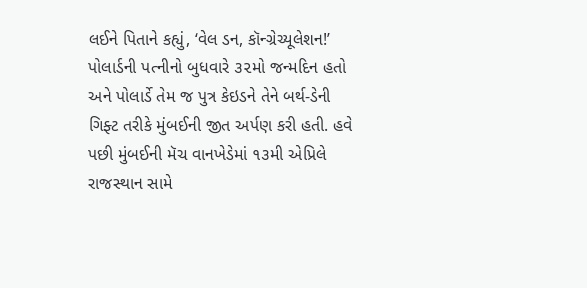લઈને પિતાને કહ્યું, ‘વેલ ડન, કૉન્ગ્રેચ્યૂલેશન!’ પોલાર્ડની પત્નીનો બુધવારે ૩૨મો જન્મદિન હતો અને પોલાર્ડે તેમ જ પુત્ર કેઇડને તેને બર્થ-ડેની ગિફ્ટ તરીકે મુંબઈની જીત અર્પણ કરી હતી. હવે પછી મુંબઈની મૅચ વાનખેડેમાં ૧૩મી એપ્રિલે રાજસ્થાન સામે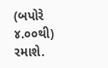(બપોરે ૪.૦૦થી) રમાશે.